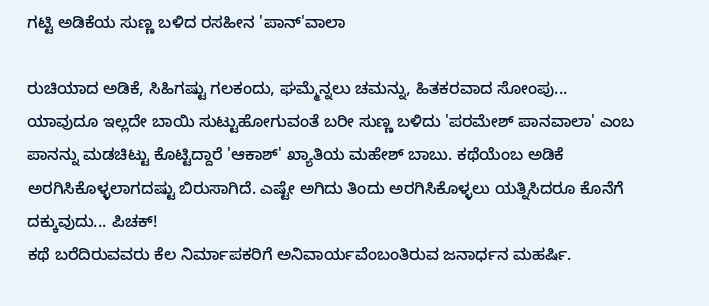ಗಟ್ಟಿ ಅಡಿಕೆಯ ಸುಣ್ಣ ಬಳಿದ ರಸಹೀನ 'ಪಾನ್'ವಾಲಾ

ರುಚಿಯಾದ ಅಡಿಕೆ, ಸಿಹಿಗಷ್ಟು ಗಲಕಂದು, ಘಮ್ಮೆನ್ನಲು ಚಮನ್ನು, ಹಿತಕರವಾದ ಸೋಂಪು... ಯಾವುದೂ ಇಲ್ಲದೇ ಬಾಯಿ ಸುಟ್ಟುಹೋಗುವಂತೆ ಬರೀ ಸುಣ್ಣ ಬಳಿದು 'ಪರಮೇಶ್ ಪಾನವಾಲಾ' ಎಂಬ ಪಾನನ್ನು ಮಡಚಿಟ್ಟು ಕೊಟ್ಟಿದ್ದಾರೆ 'ಆಕಾಶ್' ಖ್ಯಾತಿಯ ಮಹೇಶ್ ಬಾಬು. ಕಥೆಯೆಂಬ ಅಡಿಕೆ ಅರಗಿಸಿಕೊಳ್ಳಲಾಗದಷ್ಟು ಬಿರುಸಾಗಿದೆ. ಎಷ್ಟೇ ಅಗಿದು ತಿಂದು ಅರಗಿಸಿಕೊಳ್ಳಲು ಯತ್ನಿಸಿದರೂ ಕೊನೆಗೆ ದಕ್ಕುವುದು... ಪಿಚಕ್!
ಕಥೆ ಬರೆದಿರುವವರು ಕೆಲ ನಿರ್ಮಾಪಕರಿಗೆ ಅನಿವಾರ್ಯವೆಂಬಂತಿರುವ ಜನಾರ್ಧನ ಮಹರ್ಷಿ.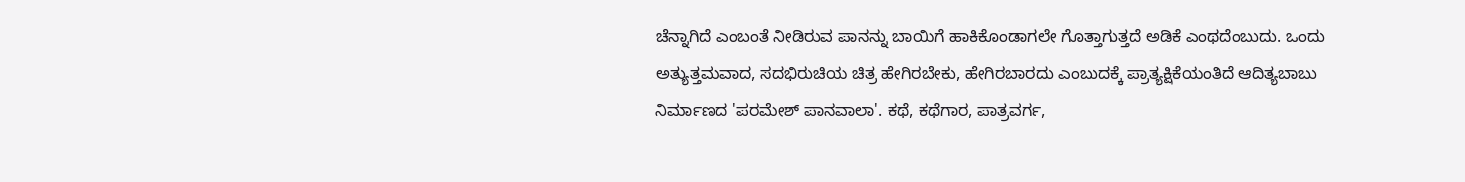ಚೆನ್ನಾಗಿದೆ ಎಂಬಂತೆ ನೀಡಿರುವ ಪಾನನ್ನು ಬಾಯಿಗೆ ಹಾಕಿಕೊಂಡಾಗಲೇ ಗೊತ್ತಾಗುತ್ತದೆ ಅಡಿಕೆ ಎಂಥದೆಂಬುದು. ಒಂದು ಅತ್ಯುತ್ತಮವಾದ, ಸದಭಿರುಚಿಯ ಚಿತ್ರ ಹೇಗಿರಬೇಕು, ಹೇಗಿರಬಾರದು ಎಂಬುದಕ್ಕೆ ಪ್ರಾತ್ಯಕ್ಷಿಕೆಯಂತಿದೆ ಆದಿತ್ಯಬಾಬು ನಿರ್ಮಾಣದ 'ಪರಮೇಶ್ ಪಾನವಾಲಾ'. ಕಥೆ, ಕಥೆಗಾರ, ಪಾತ್ರವರ್ಗ,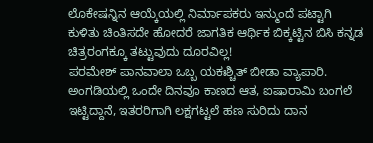ಲೊಕೇಷನ್ನಿನ ಆಯ್ಕೆಯಲ್ಲಿ ನಿರ್ಮಾಪಕರು ಇನ್ಮುಂದೆ ಪಟ್ಟಾಗಿ ಕುಳಿತು ಚಿಂತಿಸದೇ ಹೋದರೆ ಜಾಗತಿಕ ಆರ್ಥಿಕ ಬಿಕ್ಕಟ್ಟಿನ ಬಿಸಿ ಕನ್ನಡ ಚಿತ್ರರಂಗಕ್ಕೂ ತಟ್ಟುವುದು ದೂರವಿಲ್ಲ!
ಪರಮೇಶ್ ಪಾನವಾಲಾ ಒಬ್ಬ ಯಕಃಶ್ಚಿತ್ ಬೀಡಾ ವ್ಯಾಪಾರಿ. ಅಂಗಡಿಯಲ್ಲಿ ಒಂದೇ ದಿನವೂ ಕಾಣದ ಆತ, ಐಷಾರಾಮಿ ಬಂಗಲೆ ಇಟ್ಟಿದ್ದಾನೆ, ಇತರರಿಗಾಗಿ ಲಕ್ಷಗಟ್ಟಲೆ ಹಣ ಸುರಿದು ದಾನ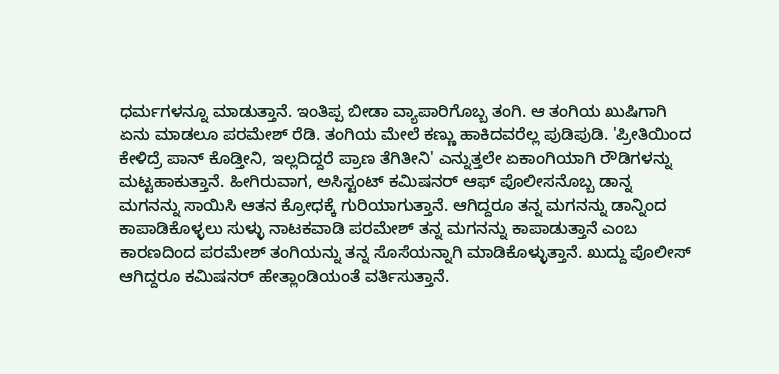ಧರ್ಮಗಳನ್ನೂ ಮಾಡುತ್ತಾನೆ. ಇಂತಿಪ್ಪ ಬೀಡಾ ವ್ಯಾಪಾರಿಗೊಬ್ಬ ತಂಗಿ. ಆ ತಂಗಿಯ ಖುಷಿಗಾಗಿ ಏನು ಮಾಡಲೂ ಪರಮೇಶ್ ರೆಡಿ. ತಂಗಿಯ ಮೇಲೆ ಕಣ್ಣು ಹಾಕಿದವರೆಲ್ಲ ಪುಡಿಪುಡಿ. 'ಪ್ರೀತಿಯಿಂದ ಕೇಳಿದ್ರೆ ಪಾನ್ ಕೊಡ್ತೀನಿ, ಇಲ್ಲದಿದ್ದರೆ ಪ್ರಾಣ ತೆಗಿತೀನಿ' ಎನ್ನುತ್ತಲೇ ಏಕಾಂಗಿಯಾಗಿ ರೌಡಿಗಳನ್ನು ಮಟ್ಟಹಾಕುತ್ತಾನೆ. ಹೀಗಿರುವಾಗ, ಅಸಿಸ್ಟಂಟ್ ಕಮಿಷನರ್ ಆಫ್ ಪೊಲೀಸನೊಬ್ಬ ಡಾನ್ನ ಮಗನನ್ನು ಸಾಯಿಸಿ ಆತನ ಕ್ರೋಧಕ್ಕೆ ಗುರಿಯಾಗುತ್ತಾನೆ. ಆಗಿದ್ದರೂ ತನ್ನ ಮಗನನ್ನು ಡಾನ್ನಿಂದ ಕಾಪಾಡಿಕೊಳ್ಳಲು ಸುಳ್ಳು ನಾಟಕವಾಡಿ ಪರಮೇಶ್ ತನ್ನ ಮಗನನ್ನು ಕಾಪಾಡುತ್ತಾನೆ ಎಂಬ ಕಾರಣದಿಂದ ಪರಮೇಶ್ ತಂಗಿಯನ್ನು ತನ್ನ ಸೊಸೆಯನ್ನಾಗಿ ಮಾಡಿಕೊಳ್ಳುತ್ತಾನೆ. ಖುದ್ದು ಪೊಲೀಸ್ ಆಗಿದ್ದರೂ ಕಮಿಷನರ್ ಹೇತ್ಲಾಂಡಿಯಂತೆ ವರ್ತಿಸುತ್ತಾನೆ.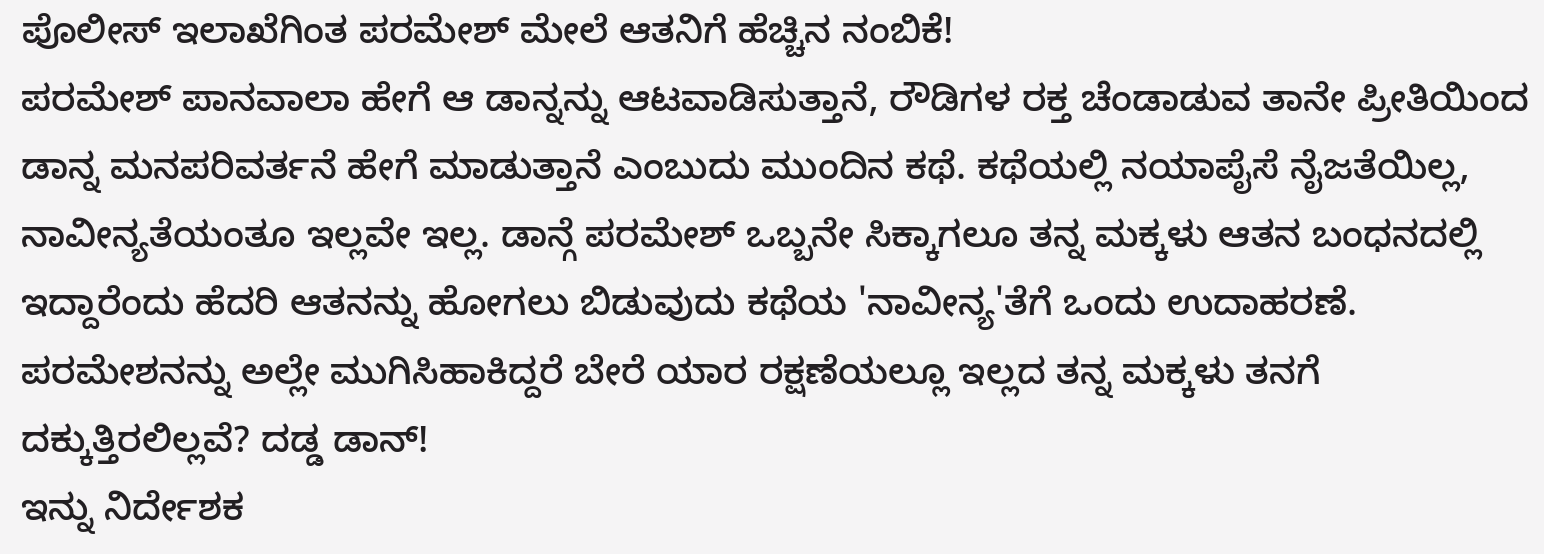ಪೊಲೀಸ್ ಇಲಾಖೆಗಿಂತ ಪರಮೇಶ್ ಮೇಲೆ ಆತನಿಗೆ ಹೆಚ್ಚಿನ ನಂಬಿಕೆ!
ಪರಮೇಶ್ ಪಾನವಾಲಾ ಹೇಗೆ ಆ ಡಾನ್ನನ್ನು ಆಟವಾಡಿಸುತ್ತಾನೆ, ರೌಡಿಗಳ ರಕ್ತ ಚೆಂಡಾಡುವ ತಾನೇ ಪ್ರೀತಿಯಿಂದ ಡಾನ್ನ ಮನಪರಿವರ್ತನೆ ಹೇಗೆ ಮಾಡುತ್ತಾನೆ ಎಂಬುದು ಮುಂದಿನ ಕಥೆ. ಕಥೆಯಲ್ಲಿ ನಯಾಪೈಸೆ ನೈಜತೆಯಿಲ್ಲ, ನಾವೀನ್ಯತೆಯಂತೂ ಇಲ್ಲವೇ ಇಲ್ಲ. ಡಾನ್ಗೆ ಪರಮೇಶ್ ಒಬ್ಬನೇ ಸಿಕ್ಕಾಗಲೂ ತನ್ನ ಮಕ್ಕಳು ಆತನ ಬಂಧನದಲ್ಲಿ ಇದ್ದಾರೆಂದು ಹೆದರಿ ಆತನನ್ನು ಹೋಗಲು ಬಿಡುವುದು ಕಥೆಯ 'ನಾವೀನ್ಯ'ತೆಗೆ ಒಂದು ಉದಾಹರಣೆ. ಪರಮೇಶನನ್ನು ಅಲ್ಲೇ ಮುಗಿಸಿಹಾಕಿದ್ದರೆ ಬೇರೆ ಯಾರ ರಕ್ಷಣೆಯಲ್ಲೂ ಇಲ್ಲದ ತನ್ನ ಮಕ್ಕಳು ತನಗೆ ದಕ್ಕುತ್ತಿರಲಿಲ್ಲವೆ? ದಡ್ಡ ಡಾನ್!
ಇನ್ನು ನಿರ್ದೇಶಕ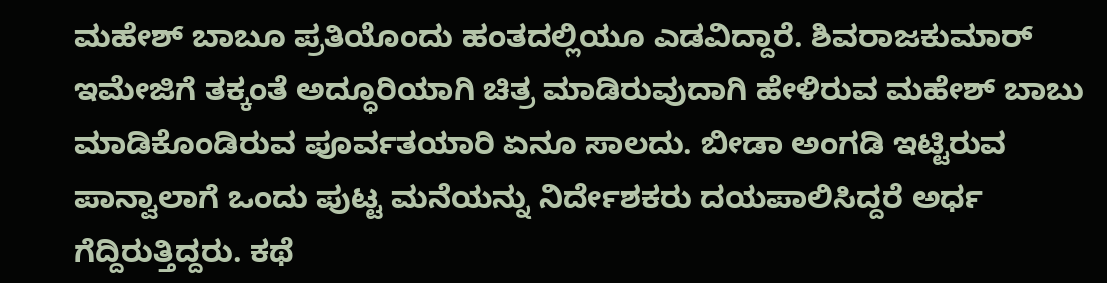ಮಹೇಶ್ ಬಾಬೂ ಪ್ರತಿಯೊಂದು ಹಂತದಲ್ಲಿಯೂ ಎಡವಿದ್ದಾರೆ. ಶಿವರಾಜಕುಮಾರ್ ಇಮೇಜಿಗೆ ತಕ್ಕಂತೆ ಅದ್ಧೂರಿಯಾಗಿ ಚಿತ್ರ ಮಾಡಿರುವುದಾಗಿ ಹೇಳಿರುವ ಮಹೇಶ್ ಬಾಬು ಮಾಡಿಕೊಂಡಿರುವ ಪೂರ್ವತಯಾರಿ ಏನೂ ಸಾಲದು. ಬೀಡಾ ಅಂಗಡಿ ಇಟ್ಟಿರುವ ಪಾನ್ವಾಲಾಗೆ ಒಂದು ಪುಟ್ಟ ಮನೆಯನ್ನು ನಿರ್ದೇಶಕರು ದಯಪಾಲಿಸಿದ್ದರೆ ಅರ್ಧ ಗೆದ್ದಿರುತ್ತಿದ್ದರು. ಕಥೆ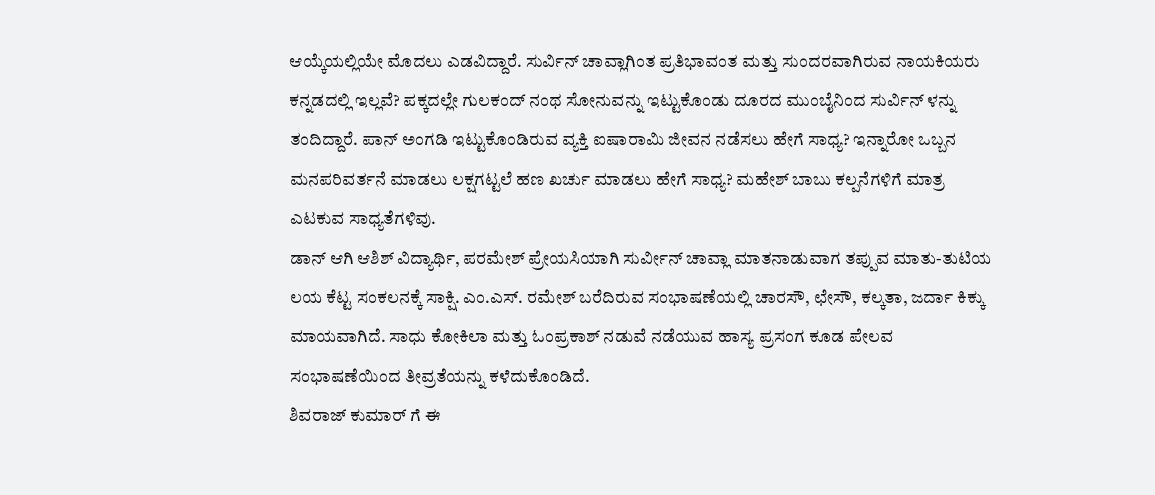ಆಯ್ಕೆಯಲ್ಲಿಯೇ ಮೊದಲು ಎಡವಿದ್ದಾರೆ. ಸುರ್ವಿನ್ ಚಾವ್ಲಾಗಿಂತ ಪ್ರತಿಭಾವಂತ ಮತ್ತು ಸುಂದರವಾಗಿರುವ ನಾಯಕಿಯರು ಕನ್ನಡದಲ್ಲಿ ಇಲ್ಲವೆ? ಪಕ್ಕದಲ್ಲೇ ಗುಲಕಂದ್ ನಂಥ ಸೋನುವನ್ನು ಇಟ್ಟುಕೊಂಡು ದೂರದ ಮುಂಬೈನಿಂದ ಸುರ್ವಿನ್ ಳನ್ನು ತಂದಿದ್ದಾರೆ. ಪಾನ್ ಅಂಗಡಿ ಇಟ್ಟುಕೊಂಡಿರುವ ವ್ಯಕ್ತಿ ಐಷಾರಾಮಿ ಜೀವನ ನಡೆಸಲು ಹೇಗೆ ಸಾಧ್ಯ? ಇನ್ನಾರೋ ಒಬ್ಬನ ಮನಪರಿವರ್ತನೆ ಮಾಡಲು ಲಕ್ಷಗಟ್ಟಲೆ ಹಣ ಖರ್ಚು ಮಾಡಲು ಹೇಗೆ ಸಾಧ್ಯ? ಮಹೇಶ್ ಬಾಬು ಕಲ್ಪನೆಗಳಿಗೆ ಮಾತ್ರ ಎಟಕುವ ಸಾಧ್ಯತೆಗಳಿವು.
ಡಾನ್ ಆಗಿ ಆಶಿಶ್ ವಿದ್ಯಾರ್ಥಿ, ಪರಮೇಶ್ ಪ್ರೇಯಸಿಯಾಗಿ ಸುರ್ವೀನ್ ಚಾವ್ಲಾ ಮಾತನಾಡುವಾಗ ತಪ್ಪುವ ಮಾತು-ತುಟಿಯ ಲಯ ಕೆಟ್ಟ ಸಂಕಲನಕ್ಕೆ ಸಾಕ್ಷಿ. ಎಂ.ಎಸ್. ರಮೇಶ್ ಬರೆದಿರುವ ಸಂಭಾಷಣೆಯಲ್ಲಿ ಚಾರಸೌ, ಛೇಸೌ, ಕಲ್ಕತಾ, ಜರ್ದಾ ಕಿಕ್ಕು ಮಾಯವಾಗಿದೆ. ಸಾಧು ಕೋಕಿಲಾ ಮತ್ತು ಓಂಪ್ರಕಾಶ್ ನಡುವೆ ನಡೆಯುವ ಹಾಸ್ಯ ಪ್ರಸಂಗ ಕೂಡ ಪೇಲವ ಸಂಭಾಷಣೆಯಿಂದ ತೀವ್ರತೆಯನ್ನು ಕಳೆದುಕೊಂಡಿದೆ.
ಶಿವರಾಜ್ ಕುಮಾರ್ ಗೆ ಈ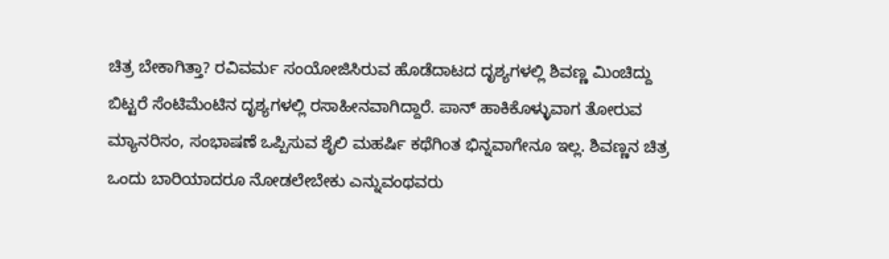ಚಿತ್ರ ಬೇಕಾಗಿತ್ತಾ? ರವಿವರ್ಮ ಸಂಯೋಜಿಸಿರುವ ಹೊಡೆದಾಟದ ದೃಶ್ಯಗಳಲ್ಲಿ ಶಿವಣ್ಣ ಮಿಂಚಿದ್ದು ಬಿಟ್ಟರೆ ಸೆಂಟಿಮೆಂಟಿನ ದೃಶ್ಯಗಳಲ್ಲಿ ರಸಾಹೀನವಾಗಿದ್ದಾರೆ. ಪಾನ್ ಹಾಕಿಕೊಳ್ಳುವಾಗ ತೋರುವ ಮ್ಯಾನರಿಸಂ, ಸಂಭಾಷಣೆ ಒಪ್ಪಿಸುವ ಶೈಲಿ ಮಹರ್ಷಿ ಕಥೆಗಿಂತ ಭಿನ್ನವಾಗೇನೂ ಇಲ್ಲ. ಶಿವಣ್ಣನ ಚಿತ್ರ ಒಂದು ಬಾರಿಯಾದರೂ ನೋಡಲೇಬೇಕು ಎನ್ನುವಂಥವರು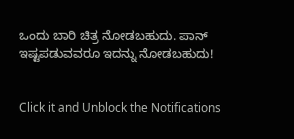ಒಂದು ಬಾರಿ ಚಿತ್ರ ನೋಡಬಹುದು. ಪಾನ್ ಇಷ್ಟಪಡುವವರೂ ಇದನ್ನು ನೋಡಬಹುದು!


Click it and Unblock the Notifications